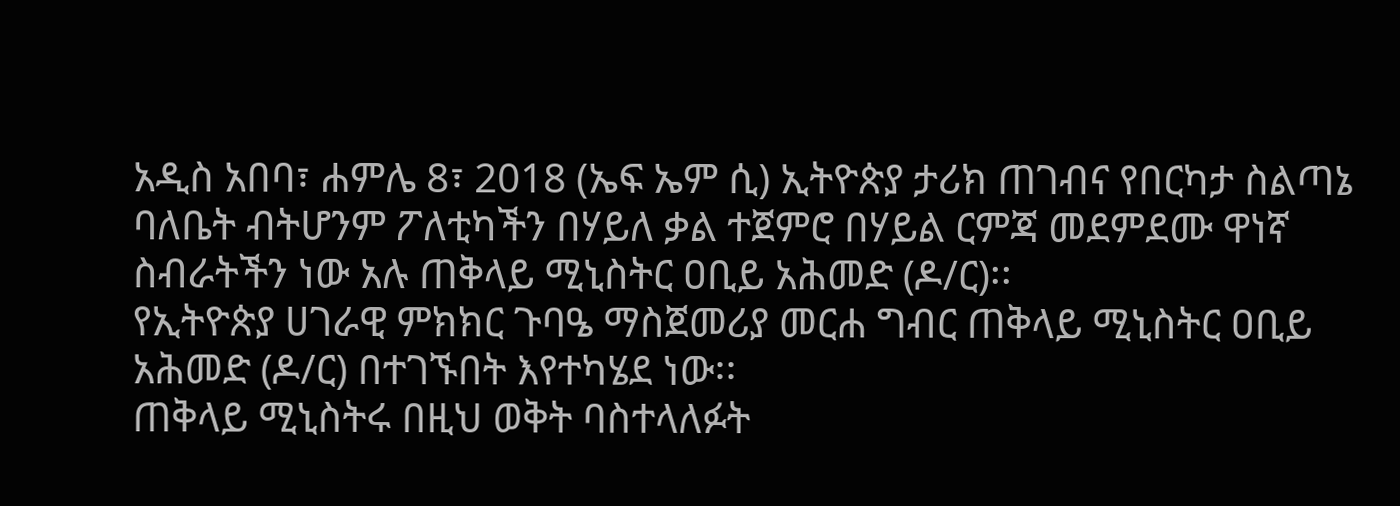አዲስ አበባ፣ ሐምሌ 8፣ 2018 (ኤፍ ኤም ሲ) ኢትዮጵያ ታሪክ ጠገብና የበርካታ ስልጣኔ ባለቤት ብትሆንም ፖለቲካችን በሃይለ ቃል ተጀምሮ በሃይል ርምጃ መደምደሙ ዋነኛ ስብራትችን ነው አሉ ጠቅላይ ሚኒስትር ዐቢይ አሕመድ (ዶ/ር)፡፡
የኢትዮጵያ ሀገራዊ ምክክር ጉባዔ ማስጀመሪያ መርሐ ግብር ጠቅላይ ሚኒስትር ዐቢይ አሕመድ (ዶ/ር) በተገኙበት እየተካሄደ ነው፡፡
ጠቅላይ ሚኒስትሩ በዚህ ወቅት ባስተላለፉት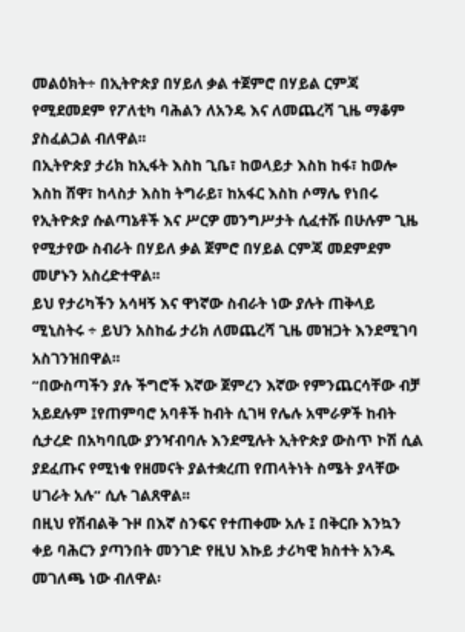መልዕክት÷ በኢትዮጵያ በሃይለ ቃል ተጀምሮ በሃይል ርምጃ የሚደመደም የፖለቲካ ባሕልን ለአንዴ እና ለመጨረሻ ጊዜ ማቆም ያስፈልጋል ብለዋል፡፡
በኢትዮጵያ ታሪክ ከኢፋት እስከ ጊቤ፣ ከወላይታ እስከ ከፋ፣ ከወሎ እስከ ሸዋ፣ ከላስታ እስከ ትግራይ፣ ከአፋር እስከ ሶማሌ የነበሩ የኢትዮጵያ ሱልጣኔቶች እና ሥርዎ መንግሥታት ሲፈተሹ በሁሉም ጊዜ የሚታየው ስብራት በሃይለ ቃል ጀምሮ በሃይል ርምጃ መደምደም መሆኑን አስረድተዋል፡፡
ይህ የታሪካችን አሳዛኝ እና ዋነኛው ስብራት ነው ያሉት ጠቅላይ ሚኒስትሩ ÷ ይህን አስከፊ ታሪክ ለመጨረሻ ጊዜ መዝጋት እንደሚገባ አስገንዝበዋል፡፡
“በውስጣችን ያሉ ችግሮች እኛው ጀምረን እኛው የምንጨርሳቸው ብቻ አይደሉም ፤የጠምባሮ አባቶች ከብት ሲገዛ የሌሉ አሞራዎች ከብት ሲታረድ በአካባቢው ያንዣብባሉ እንደሚሉት ኢትዮጵያ ውስጥ ኮሽ ሲል ያደፈጡና የሚነቁ የዘመናት ያልተቋረጠ የጠላትነት ስሜት ያላቸው ሀገራት አሉ” ሲሉ ገልጸዋል፡፡
በዚህ የሽብልቅ ጉዞ በእኛ ስንፍና የተጠቀሙ አሉ ፤ በቅርቡ እንኳን ቀይ ባሕርን ያጣንበት መንገድ የዚህ እኩይ ታሪካዊ ክስተት አንዱ መገለጫ ነው ብለዋል፡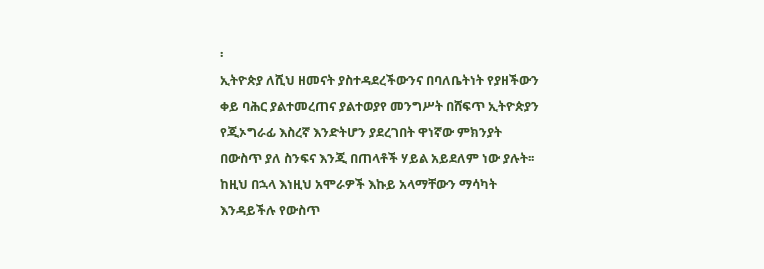፡
ኢትዮጵያ ለሺህ ዘመናት ያስተዳደረችውንና በባለቤትነት የያዘችውን ቀይ ባሕር ያልተመረጠና ያልተወያየ መንግሥት በሸፍጥ ኢትዮጵያን የጂኦግራፊ እስረኛ እንድትሆን ያደረገበት ዋነኛው ምክንያት በውስጥ ያለ ስንፍና እንጂ በጠላቶች ሃይል አይደለም ነው ያሉት፡፡
ከዚህ በኋላ እነዚህ አሞራዎች እኩይ አላማቸውን ማሳካት እንዳይችሉ የውስጥ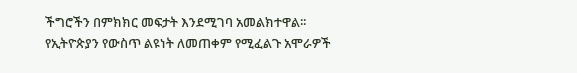ችግሮችን በምክክር መፍታት እንደሚገባ አመልክተዋል፡፡
የኢትዮጵያን የውስጥ ልዩነት ለመጠቀም የሚፈልጉ አሞራዎች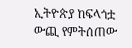ኢትዮጵያ ከፍላጎቷ ውጪ የምትሰጠው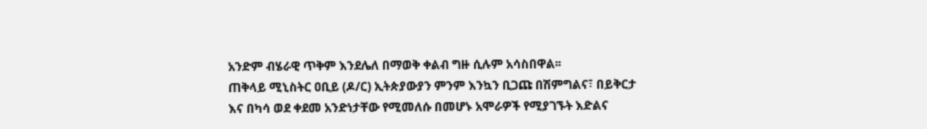አንድም ብሄራዊ ጥቅም እንደሌለ በማወቅ ቀልብ ግዙ ሲሉም አሳስበዋል፡፡
ጠቅላይ ሚኒስትር ዐቢይ (ዶ/ር) ኢትጵያውያን ምንም እንኳን ቢጋጩ በሽምግልና፣ በይቅርታ እና በካሳ ወደ ቀደመ አንድነታቸው የሚመለሱ በመሆኑ አሞራዎች የሚያገኙት እድልና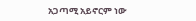አጋጣሚ አይኖርም ነው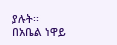ያሉት፡፡
በአቤል ነዋይ